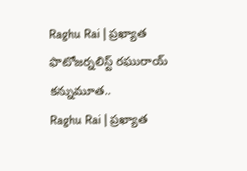Raghu Rai | ప్రఖ్యాత ఫొటోజర్నలిస్ట్ రఘురాయ్ కన్నుమూత..
Raghu Rai | ప్రఖ్యాత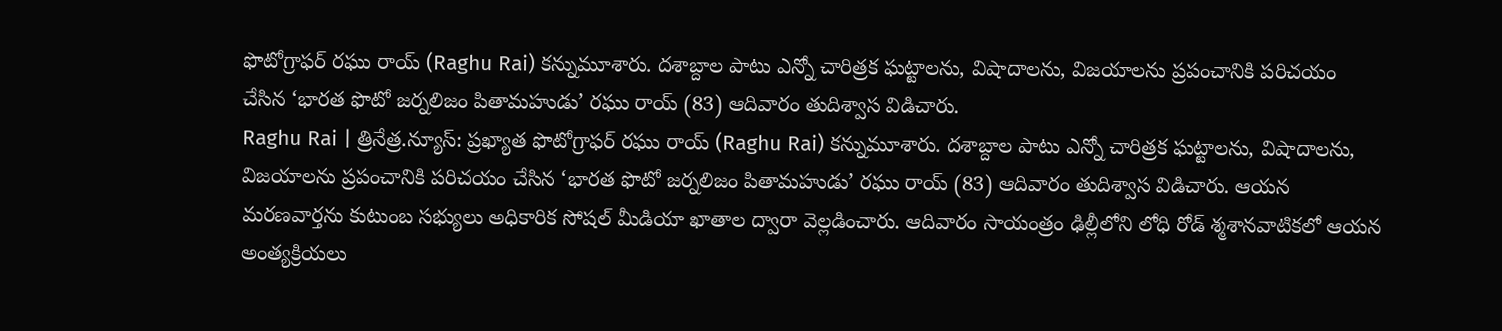ఫొటోగ్రాఫర్ రఘు రాయ్ (Raghu Rai) కన్నుమూశారు. దశాబ్దాల పాటు ఎన్నో చారిత్రక ఘట్టాలను, విషాదాలను, విజయాలను ప్రపంచానికి పరిచయం చేసిన ‘భారత ఫొటో జర్నలిజం పితామహుడు’ రఘు రాయ్ (83) ఆదివారం తుదిశ్వాస విడిచారు.
Raghu Rai | త్రినేత్ర.న్యూస్: ప్రఖ్యాత ఫొటోగ్రాఫర్ రఘు రాయ్ (Raghu Rai) కన్నుమూశారు. దశాబ్దాల పాటు ఎన్నో చారిత్రక ఘట్టాలను, విషాదాలను, విజయాలను ప్రపంచానికి పరిచయం చేసిన ‘భారత ఫొటో జర్నలిజం పితామహుడు’ రఘు రాయ్ (83) ఆదివారం తుదిశ్వాస విడిచారు. ఆయన మరణవార్తను కుటుంబ సభ్యులు అధికారిక సోషల్ మీడియా ఖాతాల ద్వారా వెల్లడించారు. ఆదివారం సాయంత్రం ఢిల్లీలోని లోధి రోడ్ శ్మశానవాటికలో ఆయన అంత్యక్రియలు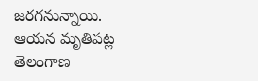జరగనున్నాయి. ఆయన మృతిపట్ల తెలంగాణ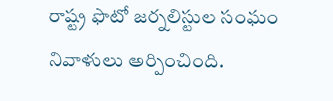రాష్ట్ర ఫొటో జర్నలిస్టుల సంఘం నివాళులు అర్పించింది.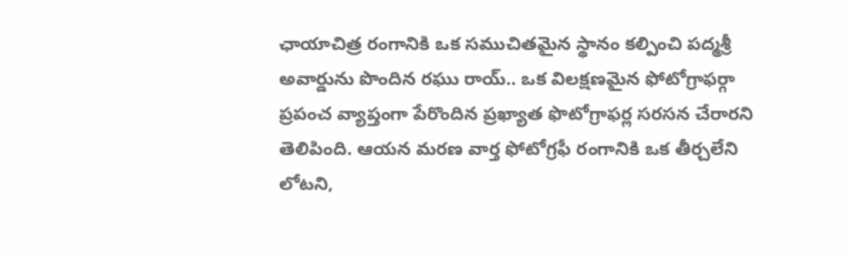ఛాయాచిత్ర రంగానికి ఒక సముచితమైన స్థానం కల్పించి పద్మశ్రీ అవార్డును పొందిన రఘు రాయ్.. ఒక విలక్షణమైన ఫోటోగ్రాఫర్గా ప్రపంచ వ్యాప్తంగా పేరొందిన ప్రఖ్యాత ఫొటోగ్రాఫర్ల సరసన చేరారని తెలిపింది. ఆయన మరణ వార్త ఫోటోగ్రఫీ రంగానికి ఒక తీర్చలేని లోటని,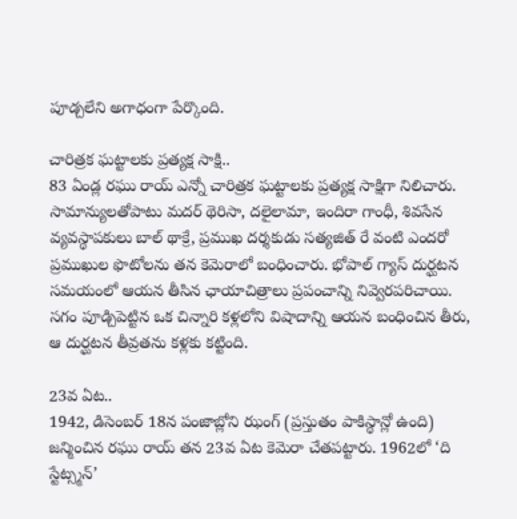పూడ్చలేని అగాధంగా పేర్కొంది.

చారిత్రక ఘట్టాలకు ప్రత్యక్ష సాక్షి..
83 ఏండ్ల రఘు రాయ్ ఎన్నో చారిత్రక ఘట్టాలకు ప్రత్యక్ష సాక్షిగా నిలిచారు. సామాన్యులతోపాటు మదర్ థెరిసా, దలైలామా, ఇందిరా గాంధీ, శివసేన వ్యవస్థాపకులు బాల్ థాక్రే, ప్రముఖ దర్శకుడు సత్యజిత్ రే వంటి ఎందరో ప్రముఖుల ఫొటోలను తన కెమెరాలో బంధించారు. భోపాల్ గ్యాస్ దుర్ఘటన సమయంలో ఆయన తీసిన ఛాయాచిత్రాలు ప్రపంచాన్ని నివ్వెరపరిచాయి. సగం పూడ్చిపెట్టిన ఒక చిన్నారి కళ్లలోని విషాదాన్ని ఆయన బంధించిన తీరు, ఆ దుర్ఘటన తీవ్రతను కళ్లకు కట్టింది.

23వ ఏట..
1942, డిసెంబర్ 18న పంజాబ్లోని ఝంగ్ (ప్రస్తుతం పాకిస్థాన్లో ఉంది) జన్మించిన రఘు రాయ్ తన 23వ ఏట కెమెరా చేతపట్టారు. 1962లో ‘ది స్టేట్స్మన్’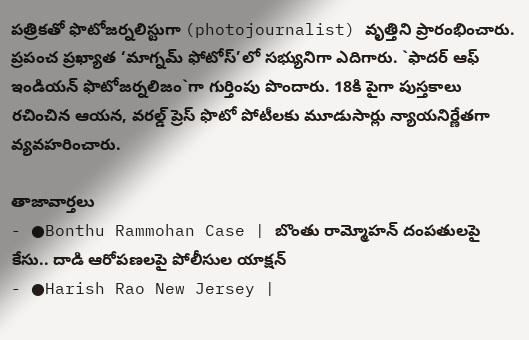పత్రికతో ఫొటోజర్నలిస్టుగా (photojournalist) వృత్తిని ప్రారంభించారు. ప్రపంచ ప్రఖ్యాత ‘మాగ్నమ్ ఫోటోస్’లో సభ్యునిగా ఎదిగారు. `ఫాదర్ ఆఫ్ ఇండియన్ ఫొటోజర్నలిజం`గా గుర్తింపు పొందారు. 18కి పైగా పుస్తకాలు రచించిన ఆయన, వరల్డ్ ప్రెస్ ఫొటో పోటీలకు మూడుసార్లు న్యాయనిర్ణేతగా వ్యవహరించారు.

తాజావార్తలు
- ●Bonthu Rammohan Case | బొంతు రామ్మోహన్ దంపతులపై కేసు.. దాడి ఆరోపణలపై పోలీసుల యాక్షన్
- ●Harish Rao New Jersey |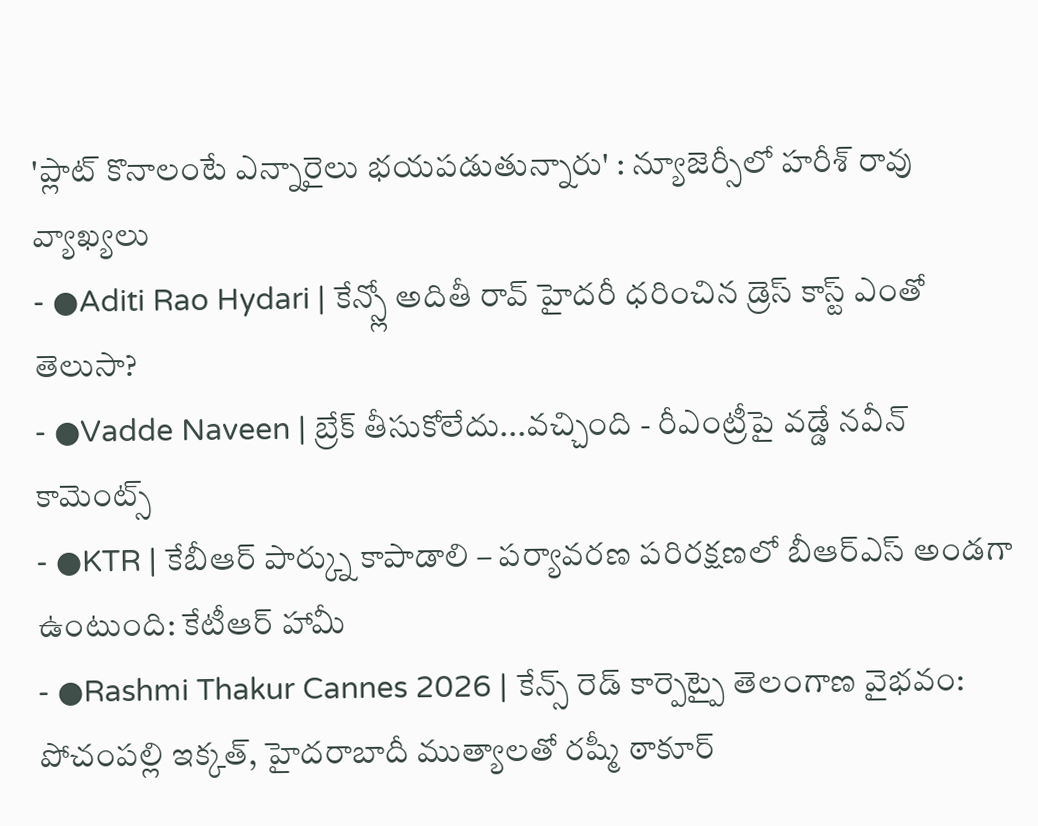'ప్లాట్ కొనాలంటే ఎన్నారైలు భయపడుతున్నారు' : న్యూజెర్సీలో హరీశ్ రావు వ్యాఖ్యలు
- ●Aditi Rao Hydari | కేన్స్లో అదితీ రావ్ హైదరీ ధరించిన డ్రెస్ కాస్ట్ ఎంతో తెలుసా?
- ●Vadde Naveen | బ్రేక్ తీసుకోలేదు...వచ్చింది - రీఎంట్రీపై వడ్డే నవీన్ కామెంట్స్
- ●KTR | కేబీఆర్ పార్క్ను కాపాడాలి – పర్యావరణ పరిరక్షణలో బీఆర్ఎస్ అండగా ఉంటుంది: కేటీఆర్ హామీ
- ●Rashmi Thakur Cannes 2026 | కేన్స్ రెడ్ కార్పెట్పై తెలంగాణ వైభవం: పోచంపల్లి ఇక్కత్, హైదరాబాదీ ముత్యాలతో రష్మీ ఠాకూర్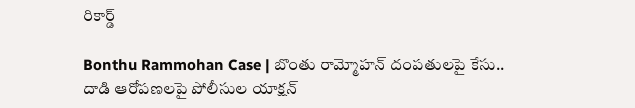రికార్డ్

Bonthu Rammohan Case | బొంతు రామ్మోహన్ దంపతులపై కేసు.. దాడి ఆరోపణలపై పోలీసుల యాక్షన్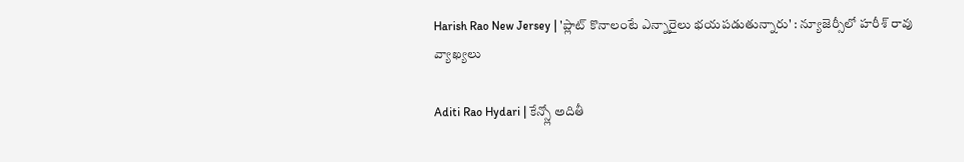Harish Rao New Jersey | 'ప్లాట్ కొనాలంటే ఎన్నారైలు భయపడుతున్నారు' : న్యూజెర్సీలో హరీశ్ రావు వ్యాఖ్యలు

Aditi Rao Hydari | కేన్స్లో అదితీ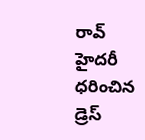రావ్ హైదరీ ధరించిన డ్రెస్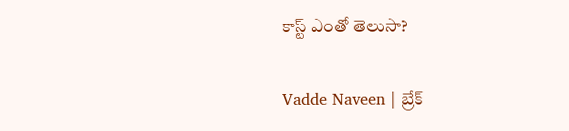కాస్ట్ ఎంతో తెలుసా?

Vadde Naveen | బ్రేక్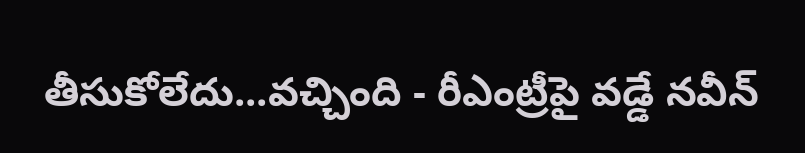తీసుకోలేదు...వచ్చింది - రీఎంట్రీపై వడ్డే నవీన్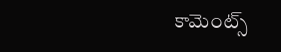కామెంట్స్